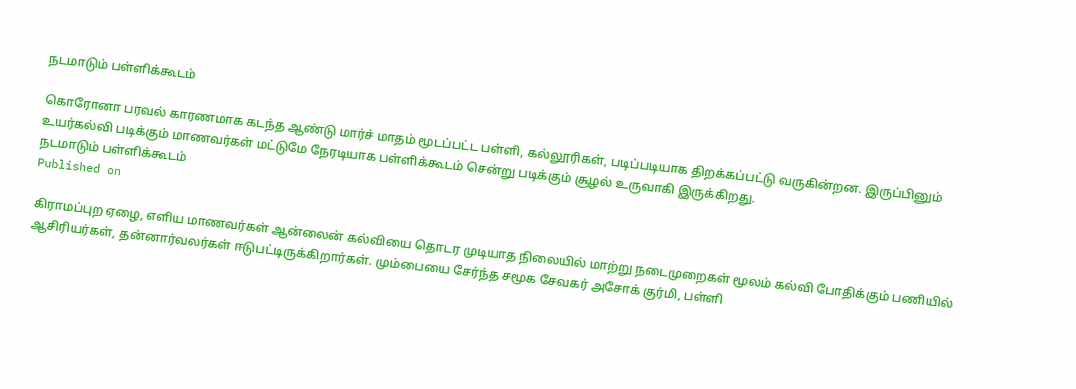நடமாடும் பள்ளிக்கூடம்

கொரோனா பரவல் காரணமாக கடந்த ஆண்டு மார்ச் மாதம் மூடப்பட்ட பள்ளி, கல்லூரிகள், படிப்படியாக திறக்கப்பட்டு வருகின்றன. இருப்பினும் உயர்கல்வி படிக்கும் மாணவர்கள் மட்டுமே நேரடியாக பள்ளிக்கூடம் சென்று படிக்கும் சூழல் உருவாகி இருக்கிறது.
நடமாடும் பள்ளிக்கூடம்
Published on

கிராமப்புற ஏழை, எளிய மாணவர்கள் ஆன்லைன் கல்வியை தொடர முடியாத நிலையில் மாற்று நடைமுறைகள் மூலம் கல்வி போதிக்கும் பணியில் ஆசிரியர்கள், தன்னார்வலர்கள் ஈடுபட்டிருக்கிறார்கள். மும்பையை சேர்ந்த சமூக சேவகர் அசோக் குர்மி, பள்ளி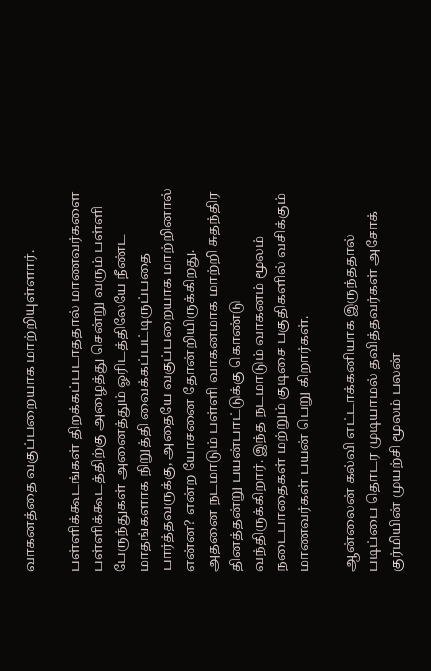வாகனத்தை வகுப்பறையாக மாற்றியுள்ளார்.

பள்ளிக்கூடங்கள் திறக்கப்படாததால் மாணவர்களை பள்ளிக்கூடத்திற்கு அழைத்து சென்று வரும் பள்ளி பேருந்துகள் அனைத்தும் ஓரிடத்திலேயே நீண்ட மாதங்களாக நிறுத்தி வைக்கப்பட்டிருப்பதை பார்த்தவருக்கு, அதையே வகுப்பறையாக மாற்றினால் என்ன? என்ற யோசனை தோன்றியிருக்கிறது. அதனை நடமாடும் பள்ளி வாகனமாக மாற்றி சுதந்திர தினத்தன்று பயன்பாட்டுக்கு கொண்டு வந்திருக்கிறார். இந்த நடமாடும் வாகனம் மூலம் நடைபாதைகள் மற்றும் குடிசை பகுதிகளில் வசிக்கும் மாணவர்கள் பயன் பெறு கிறார்கள்.

ஆன்லைன் கல்வி எட்டாக்கனியாக இருந்ததால் படிப்பை தொடர முடியாமல் தவித்தவர்கள் அசோக் குர்மியின் முயற்சி மூலம் பலன்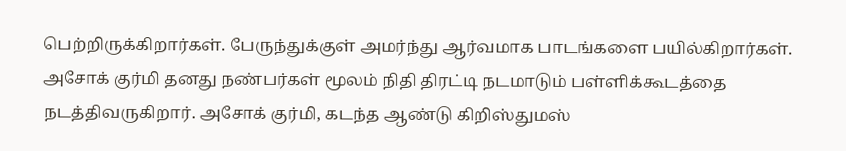பெற்றிருக்கிறார்கள். பேருந்துக்குள் அமர்ந்து ஆர்வமாக பாடங்களை பயில்கிறார்கள். அசோக் குர்மி தனது நண்பர்கள் மூலம் நிதி திரட்டி நடமாடும் பள்ளிக்கூடத்தை நடத்திவருகிறார். அசோக் குர்மி, கடந்த ஆண்டு கிறிஸ்துமஸ்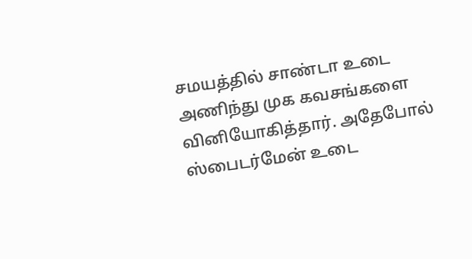சமயத்தில் சாண்டா உடை அணிந்து முக கவசங்களை வினியோகித்தார். அதேபோல் ஸ்பைடர்மேன் உடை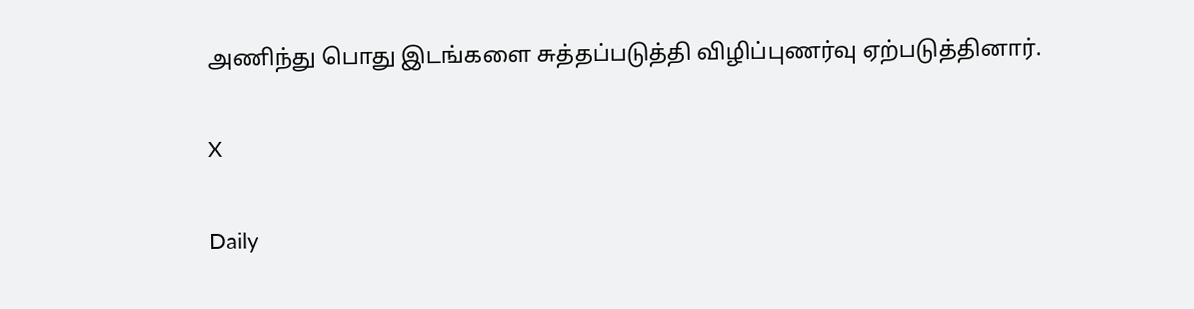அணிந்து பொது இடங்களை சுத்தப்படுத்தி விழிப்புணர்வு ஏற்படுத்தினார்.

X

Daily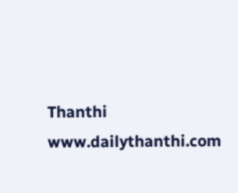Thanthi
www.dailythanthi.com